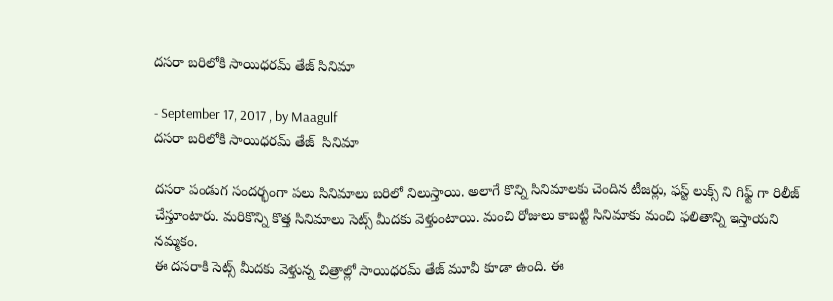దసరా బరిలోకి సాయిధరమ్ తేజ్ సినిమా

- September 17, 2017 , by Maagulf
దసరా బరిలోకి సాయిధరమ్ తేజ్  సినిమా

దసరా పండుగ సందర్భంగా పలు సినిమాలు బరిలో నిలుస్తాయి. అలాగే కొన్ని సినిమాలకు చెందిన టీజర్లు, ఫస్ట్ లుక్స్ ని గిఫ్ట్ గా రిలీజ్ చేస్తూంటారు. మరికొన్ని కొత్త సినిమాలు సెట్స్ మీదకు వెళ్తుంటాయి. మంచి రోజులు కాబట్టి సినిమాకు మంచి ఫలితాన్ని ఇస్తాయని నమ్మకం.
ఈ దసరాకి సెట్స్ మీదకు వెళ్తున్న చిత్రాల్లో సాయిధరమ్ తేజ్ మూవీ కూడా ఉంది. ఈ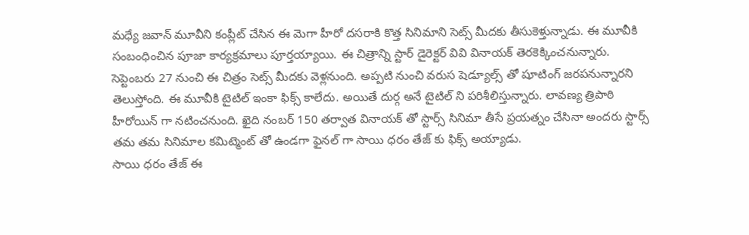మధ్యే జవాన్ మూవీని కంప్లీట్ చేసిన ఈ మెగా హీరో దసరాకి కొత్త సినిమాని సెట్స్ మీదకు తీసుకెళ్తున్నాడు. ఈ మూవీకి సంబంధించిన పూజా కార్యక్రమాలు పూర్తయ్యాయి. ఈ చిత్రాన్ని స్టార్ డైరెక్టర్ వివి వినాయక్ తెరకెక్కించనున్నారు.
సెప్టెంబరు 27 నుంచి ఈ చిత్రం సెట్స్ మీదకు వెళ్లనుంది. అప్పటి నుంచి వరుస షెడ్యూల్స్ తో షూటింగ్ జరపనున్నారని తెలుస్తోంది. ఈ మూవీకి టైటిల్ ఇంకా ఫిక్స్ కాలేదు. అయితే దుర్గ అనే టైటిల్ ని పరిశీలిస్తున్నారు. లావణ్య త్రిపాఠి హీరోయిన్ గా నటించనుంది. ఖైది నంబర్ 150 తర్వాత వినాయక్ తో స్టార్స్ సినిమా తీసే ప్రయత్నం చేసినా అందరు స్టార్స్ తమ తమ సినిమాల కమిట్మెంట్ తో ఉండగా ఫైనల్ గా సాయి ధరం తేజ్ కు ఫిక్స్ అయ్యాడు.
సాయి ధరం తేజ్ ఈ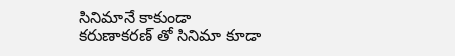సినిమానే కాకుండా కరుణాకరణ్ తో సినిమా కూడా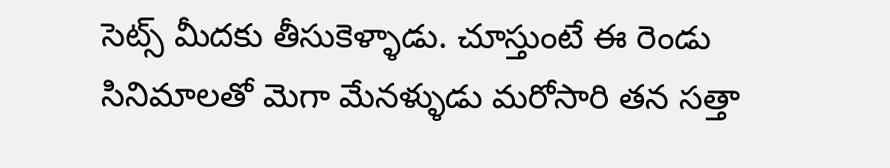సెట్స్ మీదకు తీసుకెళ్ళాడు. చూస్తుంటే ఈ రెండు సినిమాలతో మెగా మేనళ్ళుడు మరోసారి తన సత్తా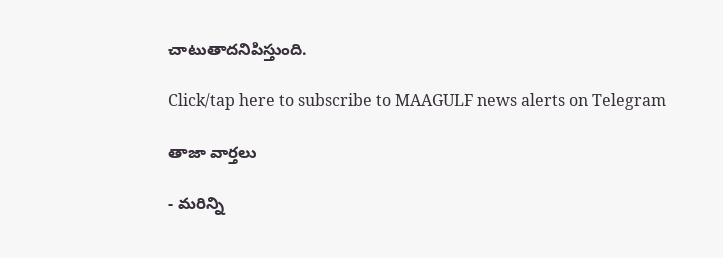చాటుతాదనిపిస్తుంది.

Click/tap here to subscribe to MAAGULF news alerts on Telegram

తాజా వార్తలు

- మరిన్ని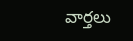వార్తలు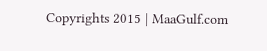Copyrights 2015 | MaaGulf.com